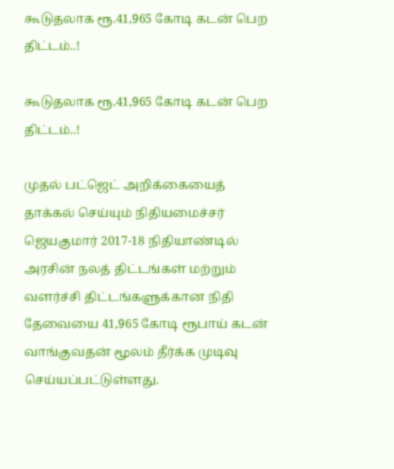கூடுதலாக ரூ.41,965 கோடி கடன் பெற திட்டம்..!

கூடுதலாக ரூ.41,965 கோடி கடன் பெற திட்டம்..!

முதல் பட்ஜெட் அறிக்கையைத் தாக்கல் செய்யும் நிதியமைச்சர் ஜெயகுமார் 2017-18 நிதியாண்டில் அரசின் நலத் திட்டங்கள் மற்றும் வளர்ச்சி திட்டங்களுக்கான நிதி தேவையை 41,965 கோடி ரூபாய் கடன் வாங்குவதன் மூலம் தீர்க்க முடிவு செய்யப்பட்டுள்ளது.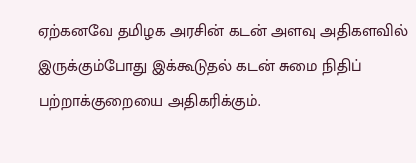ஏற்கனவே தமிழக அரசின் கடன் அளவு அதிகளவில் இருக்கும்போது இக்கூடுதல் கடன் சுமை நிதிப் பற்றாக்குறையை அதிகரிக்கும்.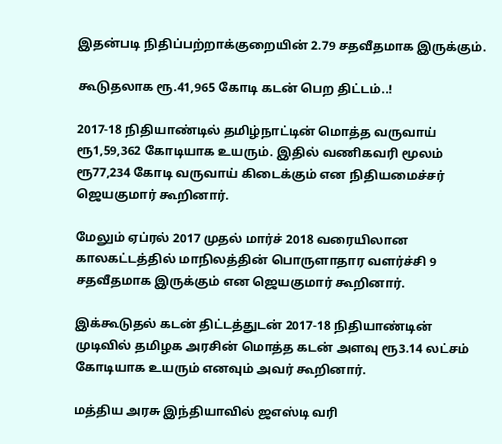இதன்படி நிதிப்பற்றாக்குறையின் 2.79 சதவீதமாக இருக்கும்.

கூடுதலாக ரூ.41,965 கோடி கடன் பெற திட்டம்..!

2017-18 நிதியாண்டில் தமிழ்நாட்டின் மொத்த வருவாய் ரூ1,59,362 கோடியாக உயரும். இதில் வணிகவரி மூலம் ரூ77,234 கோடி வருவாய் கிடைக்கும் என நிதியமைச்சர் ஜெயகுமார் கூறினார்.

மேலும் ஏப்ரல் 2017 முதல் மார்ச் 2018 வரையிலான காலகட்டத்தில் மாநிலத்தின் பொருளாதார வளர்ச்சி 9 சதவீதமாக இருக்கும் என ஜெயகுமார் கூறினார்.

இக்கூடுதல் கடன் திட்டத்துடன் 2017-18 நிதியாண்டின் முடிவில் தமிழக அரசின் மொத்த கடன் அளவு ரூ3.14 லட்சம் கோடியாக உயரும் எனவும் அவர் கூறினார்.

மத்திய அரசு இந்தியாவில் ஜஎஸ்டி வரி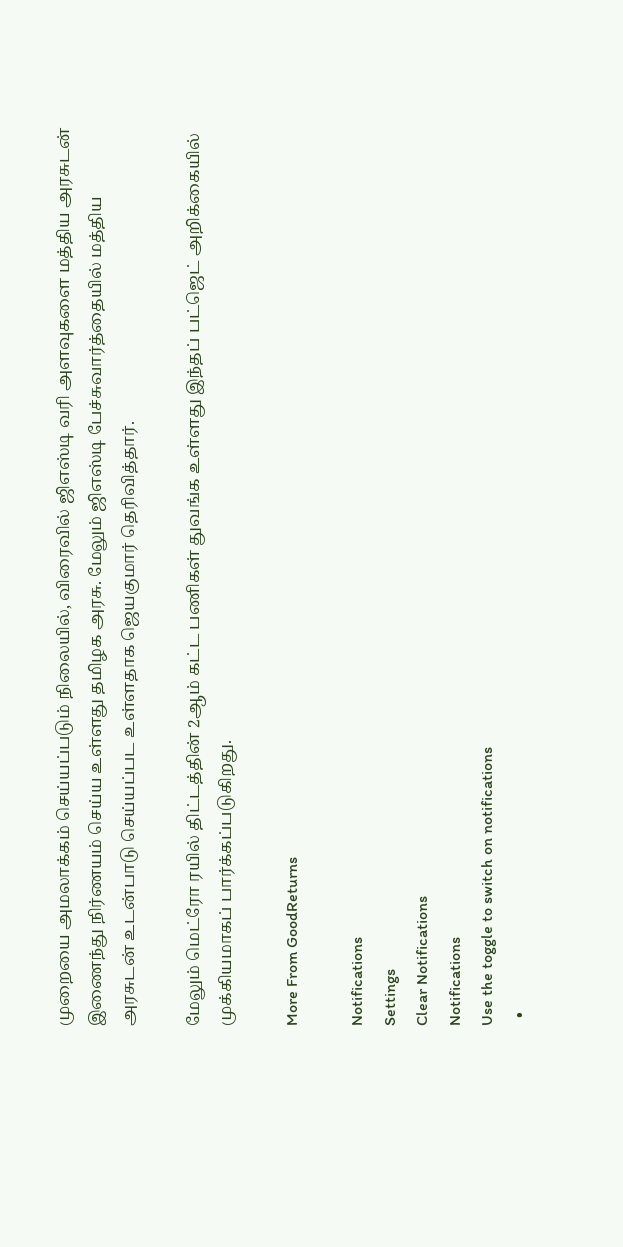முறையை அமலாக்கம் செய்யப்படும் நிலையில், விரைவில் ஜிஎஸ்டி வரி அளவுகளை மத்திய அரசுடன் இணைந்து நிர்ணயம் செய்ய உள்ளது தமிழக அரசு. மேலும் ஜிஎஸ்டி பேச்சுவார்த்தையில் மத்திய அரசுடன் உடன்பாடு செய்யப்பட உள்ளதாக ஜெயகுமார் தெரிவித்தார்.

மேலும் மெட்ரோ ரயில் திட்டத்தின் 2ஆம் கட்ட பணிகள் துவங்க உள்ளது இந்தப் பட்ஜெட் அறிக்கையில் முக்கியமாகப் பார்க்கப்படுகிறது.

More From GoodReturns

Notifications
Settings
Clear Notifications
Notifications
Use the toggle to switch on notifications
  •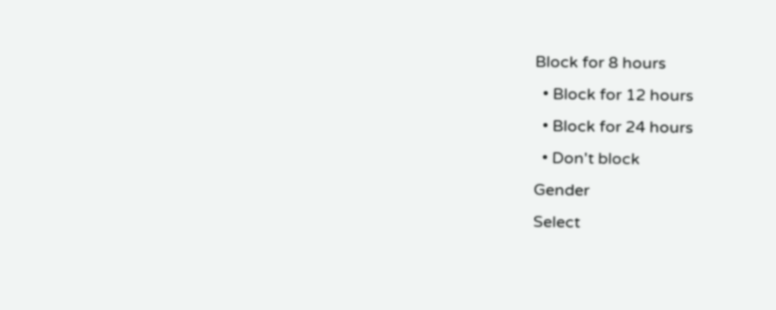Block for 8 hours
  • Block for 12 hours
  • Block for 24 hours
  • Don't block
Gender
Select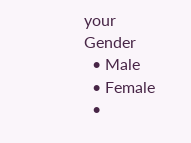your Gender
  • Male
  • Female
  •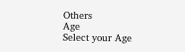Others
Age
Select your Age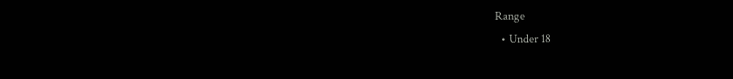Range
  • Under 18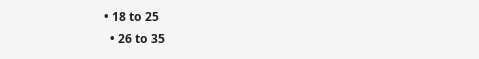• 18 to 25
  • 26 to 35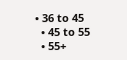• 36 to 45
  • 45 to 55
  • 55+